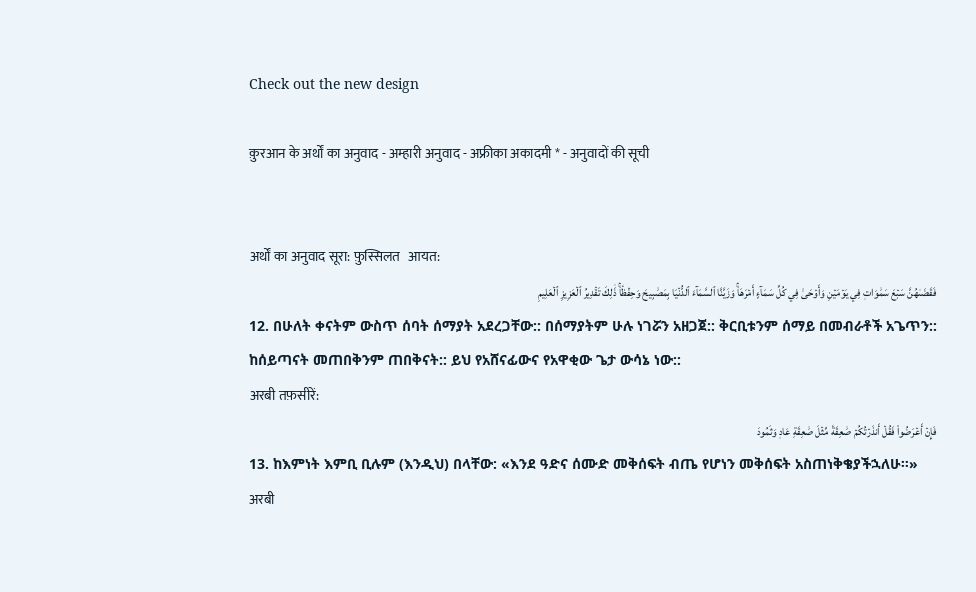Check out the new design

क़ुरआन के अर्थों का अनुवाद - अम्हारी अनुवाद - अफ्रीका अकादमी * - अनुवादों की सूची


अर्थों का अनुवाद सूरा: फ़ुस्सिलत   आयत:
فَقَضَىٰهُنَّ سَبۡعَ سَمَٰوَاتٖ فِي يَوۡمَيۡنِ وَأَوۡحَىٰ فِي كُلِّ سَمَآءٍ أَمۡرَهَاۚ وَزَيَّنَّا ٱلسَّمَآءَ ٱلدُّنۡيَا بِمَصَٰبِيحَ وَحِفۡظٗاۚ ذَٰلِكَ تَقۡدِيرُ ٱلۡعَزِيزِ ٱلۡعَلِيمِ
12. በሁለት ቀናትም ውስጥ ሰባት ሰማያት አደረጋቸው:: በሰማያትም ሁሉ ነገሯን አዘጋጀ:: ቅርቢቱንም ሰማይ በመብራቶች አጌጥን:: ከሰይጣናት መጠበቅንም ጠበቅናት:: ይህ የአሸናፊውና የአዋቂው ጌታ ውሳኔ ነው::
अरबी तफ़सीरें:
فَإِنۡ أَعۡرَضُواْ فَقُلۡ أَنذَرۡتُكُمۡ صَٰعِقَةٗ مِّثۡلَ صَٰعِقَةِ عَادٖ وَثَمُودَ
13. ከእምነት እምቢ ቢሉም (እንዲህ) በላቸው: «እንደ ዓድና ሰሙድ መቅሰፍት ብጤ የሆነን መቅሰፍት አስጠነቅቄያችኋለሁ።»
अरबी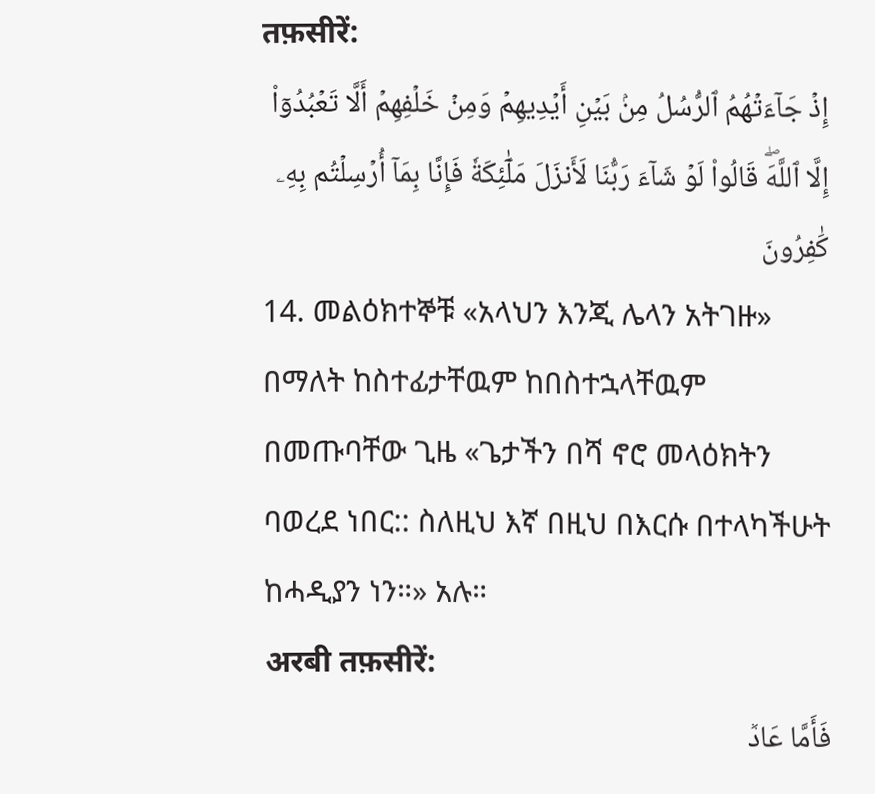तफ़सीरें:
إِذۡ جَآءَتۡهُمُ ٱلرُّسُلُ مِنۢ بَيۡنِ أَيۡدِيهِمۡ وَمِنۡ خَلۡفِهِمۡ أَلَّا تَعۡبُدُوٓاْ إِلَّا ٱللَّهَۖ قَالُواْ لَوۡ شَآءَ رَبُّنَا لَأَنزَلَ مَلَٰٓئِكَةٗ فَإِنَّا بِمَآ أُرۡسِلۡتُم بِهِۦ كَٰفِرُونَ
14. መልዕክተኞቹ «አላህን እንጂ ሌላን አትገዙ» በማለት ከስተፊታቸዉም ከበስተኋላቸዉም በመጡባቸው ጊዜ «ጌታችን በሻ ኖሮ መላዕክትን ባወረደ ነበር:: ስለዚህ እኛ በዚህ በእርሱ በተላካችሁት ከሓዲያን ነን።» አሉ።
अरबी तफ़सीरें:
فَأَمَّا عَادٞ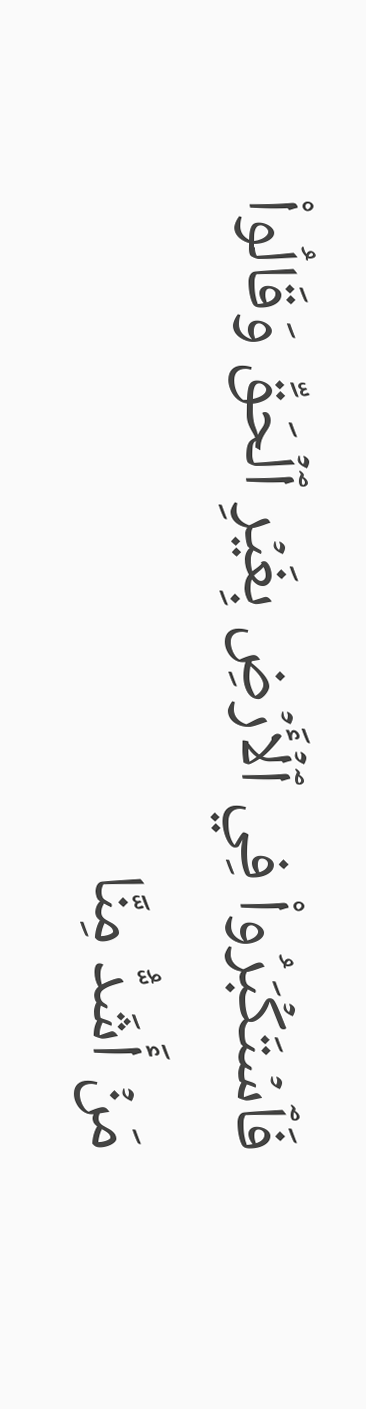فَٱسۡتَكۡبَرُواْ فِي ٱلۡأَرۡضِ بِغَيۡرِ ٱلۡحَقِّ وَقَالُواْ مَنۡ أَشَدُّ مِنَّا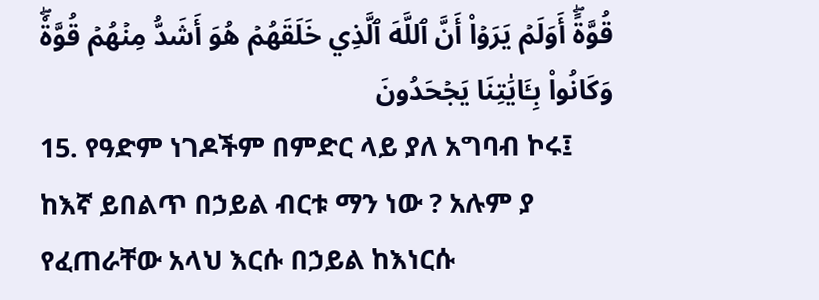قُوَّةًۖ أَوَلَمۡ يَرَوۡاْ أَنَّ ٱللَّهَ ٱلَّذِي خَلَقَهُمۡ هُوَ أَشَدُّ مِنۡهُمۡ قُوَّةٗۖ وَكَانُواْ بِـَٔايَٰتِنَا يَجۡحَدُونَ
15. የዓድም ነገዶችም በምድር ላይ ያለ አግባብ ኮሩ፤ ከእኛ ይበልጥ በኃይል ብርቱ ማን ነው ? አሉም ያ የፈጠራቸው አላህ እርሱ በኃይል ከእነርሱ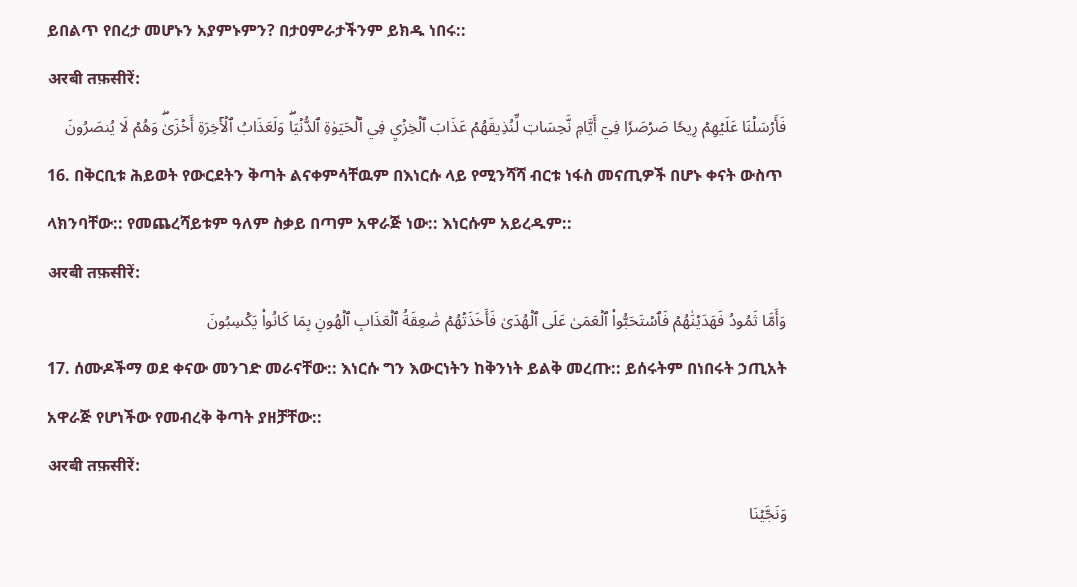ይበልጥ የበረታ መሆኑን አያምኑምን? በታዐምራታችንም ይክዱ ነበሩ::
अरबी तफ़सीरें:
فَأَرۡسَلۡنَا عَلَيۡهِمۡ رِيحٗا صَرۡصَرٗا فِيٓ أَيَّامٖ نَّحِسَاتٖ لِّنُذِيقَهُمۡ عَذَابَ ٱلۡخِزۡيِ فِي ٱلۡحَيَوٰةِ ٱلدُّنۡيَاۖ وَلَعَذَابُ ٱلۡأٓخِرَةِ أَخۡزَىٰۖ وَهُمۡ لَا يُنصَرُونَ
16. በቅርቢቱ ሕይወት የውርደትን ቅጣት ልናቀምሳቸዉም በእነርሱ ላይ የሚንሻሻ ብርቱ ነፋስ መናጢዎች በሆኑ ቀናት ውስጥ ላክንባቸው:: የመጨረሻይቱም ዓለም ስቃይ በጣም አዋራጅ ነው:: እነርሱም አይረዱም::
अरबी तफ़सीरें:
وَأَمَّا ثَمُودُ فَهَدَيۡنَٰهُمۡ فَٱسۡتَحَبُّواْ ٱلۡعَمَىٰ عَلَى ٱلۡهُدَىٰ فَأَخَذَتۡهُمۡ صَٰعِقَةُ ٱلۡعَذَابِ ٱلۡهُونِ بِمَا كَانُواْ يَكۡسِبُونَ
17. ሰሙዶችማ ወደ ቀናው መንገድ መራናቸው:: እነርሱ ግን እውርነትን ከቅንነት ይልቅ መረጡ:: ይሰሩትም በነበሩት ኃጢአት አዋራጅ የሆነችው የመብረቅ ቅጣት ያዘቻቸው::
अरबी तफ़सीरें:
وَنَجَّيۡنَا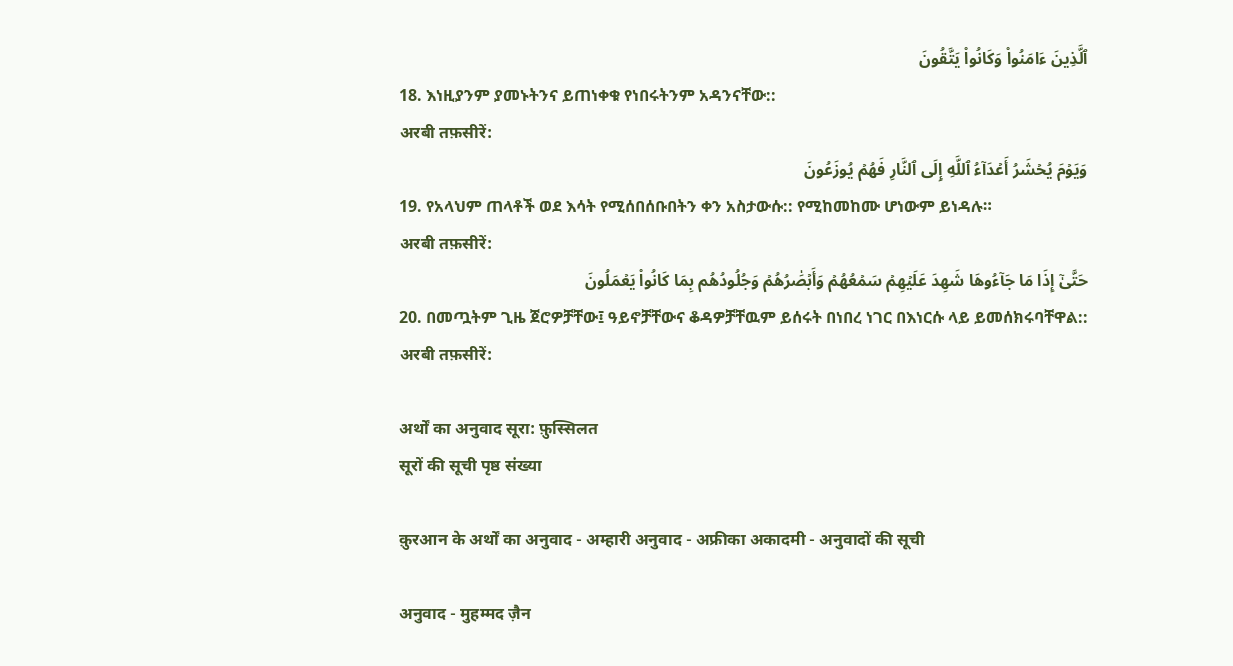ٱلَّذِينَ ءَامَنُواْ وَكَانُواْ يَتَّقُونَ
18. እነዚያንም ያመኑትንና ይጠነቀቁ የነበሩትንም አዳንናቸው::
अरबी तफ़सीरें:
وَيَوۡمَ يُحۡشَرُ أَعۡدَآءُ ٱللَّهِ إِلَى ٱلنَّارِ فَهُمۡ يُوزَعُونَ
19. የአላህም ጠላቶች ወደ እሳት የሚሰበሰቡበትን ቀን አስታውሱ:: የሚከመከሙ ሆነውም ይነዳሉ።
अरबी तफ़सीरें:
حَتَّىٰٓ إِذَا مَا جَآءُوهَا شَهِدَ عَلَيۡهِمۡ سَمۡعُهُمۡ وَأَبۡصَٰرُهُمۡ وَجُلُودُهُم بِمَا كَانُواْ يَعۡمَلُونَ
20. በመጧትም ጊዜ ጀሮዎቻቸው፤ ዓይኖቻቸውና ቆዳዎቻቸዉም ይሰሩት በነበረ ነገር በእነርሱ ላይ ይመሰክሩባቸዋል::
अरबी तफ़सीरें:

अर्थों का अनुवाद सूरा: फ़ुस्सिलत
सूरों की सूची पृष्ठ संख्या

क़ुरआन के अर्थों का अनुवाद - अम्हारी अनुवाद - अफ्रीका अकादमी - अनुवादों की सूची

अनुवाद - मुहम्मद ज़ैन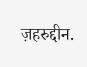ज़हरुद्दीन.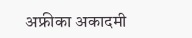अफ्रीका अकादमी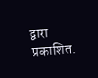द्वारा प्रकाशित.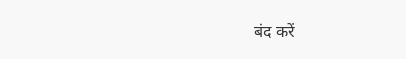बंद करें